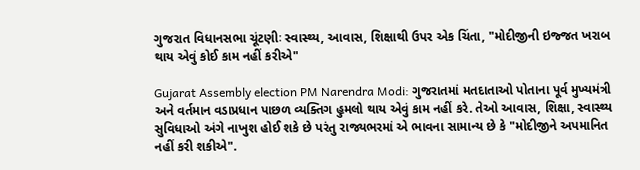ગુજરાત વિધાનસભા ચૂંટણીઃ સ્વાસ્થ્ય, આવાસ, શિક્ષાથી ઉપર એક ચિંતા, "મોદીજીની ઇજ્જત ખરાબ થાય એવું કોઈ કામ નહીં કરીએ"

Gujarat Assembly election PM Narendra Modi: ગુજરાતમાં મતદાતાઓ પોતાના પૂર્વ મુખ્યમંત્રી અને વર્તમાન વડાપ્રધાન પાછળ વ્યક્તિગ હુમલો થાય એવું કામ નહીં કરે. તેઓ આવાસ, શિક્ષા, સ્વાસ્થ્ય સુવિધાઓ અંગે નાખુશ હોઈ શકે છે પરંતુ રાજ્યભરમાં એ ભાવના સામાન્ય છે કે "મોદીજીને અપમાનિત નહીં કરી શકીએ".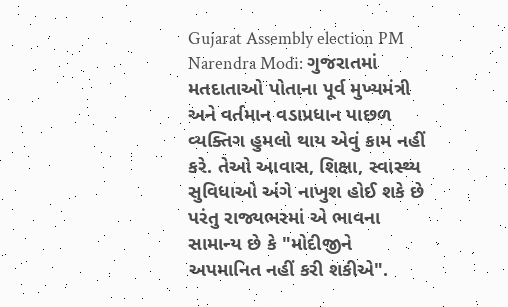Gujarat Assembly election PM Narendra Modi: ગુજરાતમાં મતદાતાઓ પોતાના પૂર્વ મુખ્યમંત્રી અને વર્તમાન વડાપ્રધાન પાછળ વ્યક્તિગ હુમલો થાય એવું કામ નહીં કરે. તેઓ આવાસ, શિક્ષા, સ્વાસ્થ્ય સુવિધાઓ અંગે નાખુશ હોઈ શકે છે પરંતુ રાજ્યભરમાં એ ભાવના સામાન્ય છે કે "મોદીજીને અપમાનિત નહીં કરી શકીએ".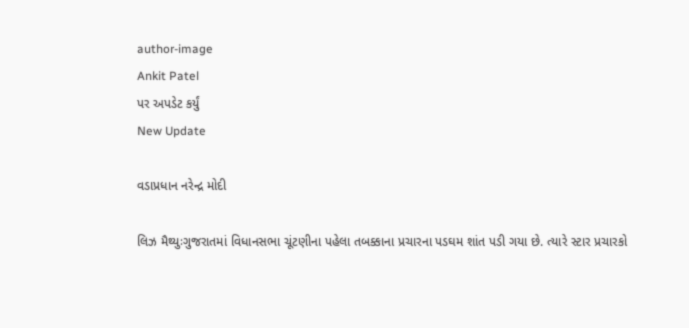author-image
Ankit Patel
પર અપડેટ કર્યું
New Update

વડાપ્રધાન નરેન્દ્ર મોદી

લિઝ મૈથ્યુઃગુજરાતમાં વિધાનસભા ચૂંટણીના પહેલા તબક્કાના પ્રચારના પડઘમ શાંત પડી ગયા છે. ત્યારે સ્ટાર પ્રચારકો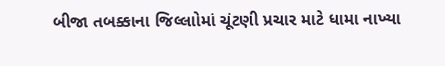બીજા તબક્કાના જિલ્લાોમાં ચૂંટણી પ્રચાર માટે ધામા નાખ્યા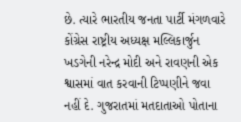છે. ત્યારે ભારતીય જનતા પાર્ટી મંગળવારે કોંગ્રેસ રાષ્ટ્રીય અધ્યક્ષ મલ્લિકાર્જુન ખડગેની નરેન્દ્ર મોદી અને રાવણની એક શ્વાસમાં વાત કરવાની ટિપ્પણીને જવા નહીં દે. ગુજરાતમાં મતદાતાઓ પોતાના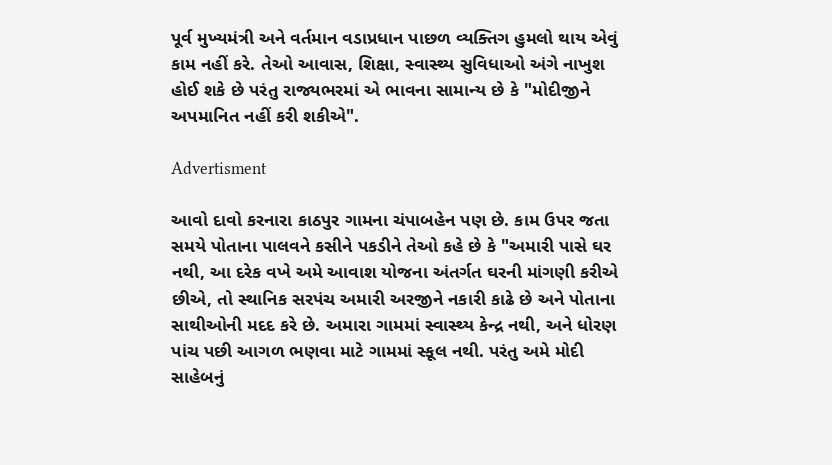પૂર્વ મુખ્યમંત્રી અને વર્તમાન વડાપ્રધાન પાછળ વ્યક્તિગ હુમલો થાય એવું કામ નહીં કરે. તેઓ આવાસ, શિક્ષા, સ્વાસ્થ્ય સુવિધાઓ અંગે નાખુશ હોઈ શકે છે પરંતુ રાજ્યભરમાં એ ભાવના સામાન્ય છે કે "મોદીજીને અપમાનિત નહીં કરી શકીએ".

Advertisment

આવો દાવો કરનારા કાઠપુર ગામના ચંપાબહેન પણ છે. કામ ઉપર જતા સમયે પોતાના પાલવને કસીને પકડીને તેઓ કહે છે કે "અમારી પાસે ઘર નથી, આ દરેક વખે અમે આવાશ યોજના અંતર્ગત ઘરની માંગણી કરીએ છીએ, તો સ્થાનિક સરપંચ અમારી અરજીને નકારી કાઢે છે અને પોતાના સાથીઓની મદદ કરે છે. અમારા ગામમાં સ્વાસ્થ્ય કેન્દ્ર નથી, અને ધોરણ પાંચ પછી આગળ ભણવા માટે ગામમાં સ્કૂલ નથી. પરંતુ અમે મોદી સાહેબનું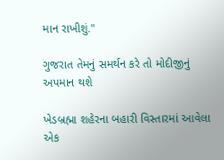માન રાખીશું."

ગુજરાત તેમનું સમર્થન કરે તો મોદીજીનું અપમાન થશે

ખેડબ્રહ્મા શહેરના બહારી વિસ્તારમાં આવેલા એક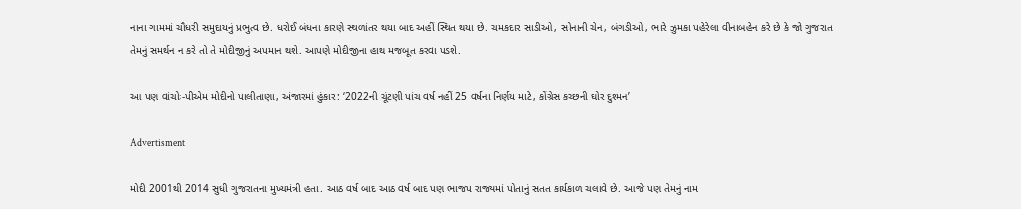નાના ગામમાં ચૌધરી સમુદાયનું પ્રભુત્વ છે. ધરોઈ બંધના કારણે સ્થળાંતર થયા બાદ અહીં સ્થિત થયા છે. ચમકદાર સાડીઓ, સોનાની ચેન, બંગડીઓ, ભારે ઝુમકા પહેરેલા વીનાબહેન કરે છે કે જો ગુજરાત તેમનું સમર્થન ન કરે તો તે મોદીજીનું અપમાન થશે. આપણે મોદીજીના હાથ મજબૂત કરવા પડશે.

આ પણ વાંચોઃ-પીએમ મોદીનો પાલીતાણા, અંજારમાં હુંકાર: ‘2022ની ચૂંટણી પાંચ વર્ષ નહીં 25 વર્ષના નિર્ણય માટે, કોંગ્રેસ કચ્છની ઘોર દુશ્મન’

Advertisment

મોદી 2001થી 2014 સુધી ગુજરાતના મુખ્યમંત્રી હતા. આઠ વર્ષ બાદ આઠ વર્ષ બાદ પણ ભાજપ રાજ્યમાં પોતાનું સતત કાર્યકાળ ચલાવે છે. આજે પણ તેમનું નામ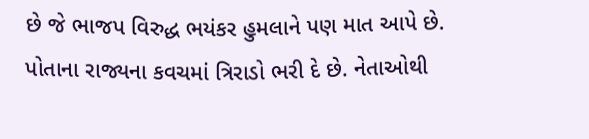છે જે ભાજપ વિરુદ્ધ ભયંકર હુમલાને પણ માત આપે છે. પોતાના રાજ્યના કવચમાં ત્રિરાડો ભરી દે છે. નેતાઓથી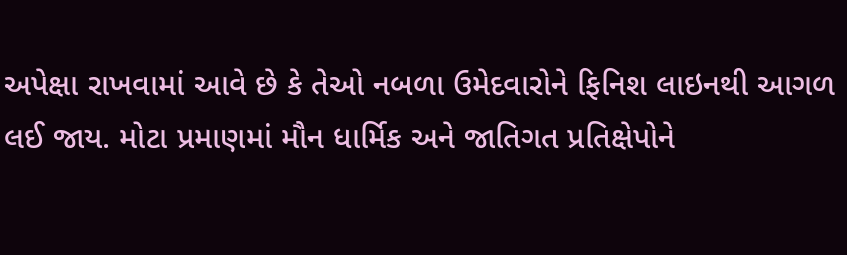અપેક્ષા રાખવામાં આવે છે કે તેઓ નબળા ઉમેદવારોને ફિનિશ લાઇનથી આગળ લઈ જાય. મોટા પ્રમાણમાં મૌન ધાર્મિક અને જાતિગત પ્રતિક્ષેપોને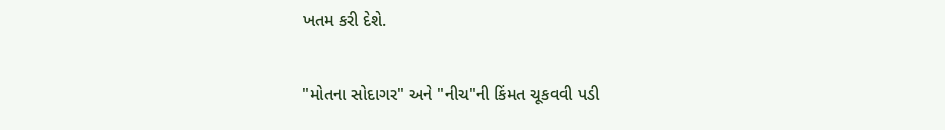ખતમ કરી દેશે.

"મોતના સોદાગર" અને "નીચ"ની કિંમત ચૂકવવી પડી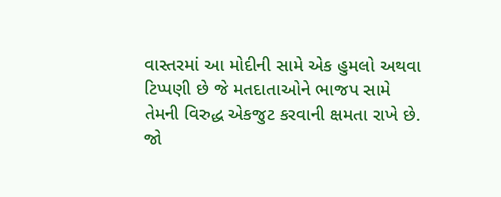વાસ્તરમાં આ મોદીની સામે એક હુમલો અથવા ટિપ્પણી છે જે મતદાતાઓને ભાજપ સામે તેમની વિરુદ્ધ એકજુટ કરવાની ક્ષમતા રાખે છે. જો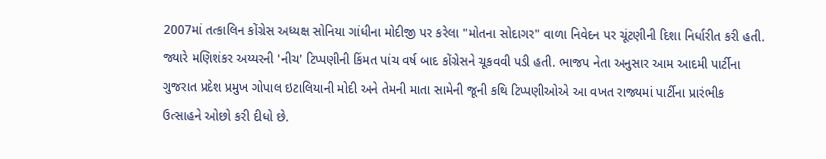2007માં તત્કાલિન કોંગ્રેસ અધ્યક્ષ સોનિયા ગાંધીના મોદીજી પર કરેલા "મોતના સોદાગર" વાળા નિવેદન પર ચૂંટણીની દિશા નિર્ધારીત કરી હતી. જ્યારે મણિશંકર અય્યરની 'નીચ' ટિપ્પણીની કિંમત પાંચ વર્ષ બાદ કોંગ્રેસને ચૂકવવી પડી હતી. ભાજપ નેતા અનુસાર આમ આદમી પાર્ટીના ગુજરાત પ્રદેશ પ્રમુખ ગોપાલ ઇટાલિયાની મોદી અને તેમની માતા સામેની જૂની કથિ ટિપ્પણીઓએ આ વખત રાજ્યમાં પાર્ટીના પ્રારંભીક ઉત્સાહને ઓછો કરી દીધો છે.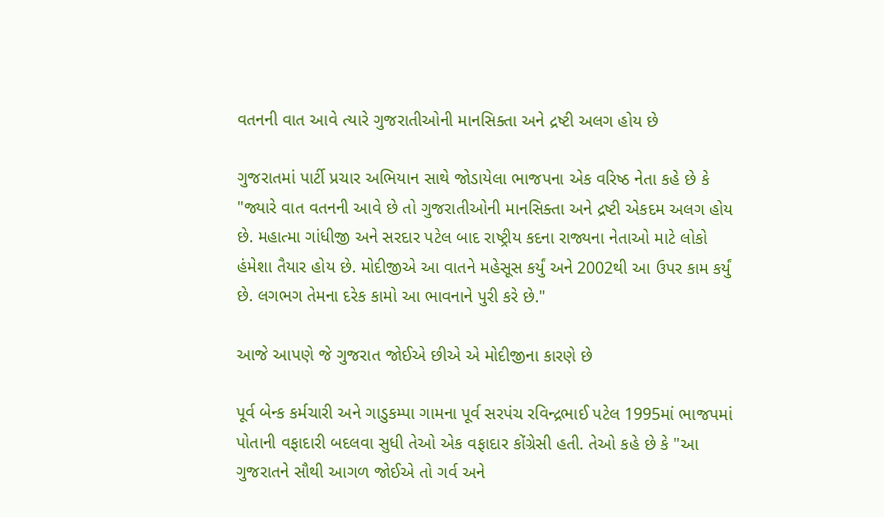વતનની વાત આવે ત્યારે ગુજરાતીઓની માનસિક્તા અને દ્રષ્ટી અલગ હોય છે

ગુજરાતમાં પાર્ટી પ્રચાર અભિયાન સાથે જોડાયેલા ભાજપના એક વરિષ્ઠ નેતા કહે છે કે "જ્યારે વાત વતનની આવે છે તો ગુજરાતીઓની માનસિક્તા અને દ્રષ્ટી એકદમ અલગ હોય છે. મહાત્મા ગાંધીજી અને સરદાર પટેલ બાદ રાષ્ટ્રીય કદના રાજ્યના નેતાઓ માટે લોકો હંમેશા તૈયાર હોય છે. મોદીજીએ આ વાતને મહેસૂસ કર્યું અને 2002થી આ ઉપર કામ કર્યું છે. લગભગ તેમના દરેક કામો આ ભાવનાને પુરી કરે છે."

આજે આપણે જે ગુજરાત જોઈએ છીએ એ મોદીજીના કારણે છે

પૂર્વ બેન્ક કર્મચારી અને ગાડુકમ્પા ગામના પૂર્વ સરપંચ રવિન્દ્રભાઈ પટેલ 1995માં ભાજપમાં પોતાની વફાદારી બદલવા સુધી તેઓ એક વફાદાર કોંગ્રેસી હતી. તેઓ કહે છે કે "આ ગુજરાતને સૌથી આગળ જોઈએ તો ગર્વ અને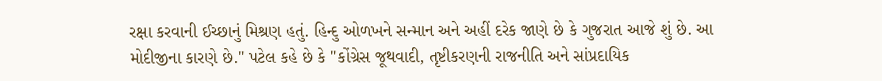રક્ષા કરવાની ઈચ્છાનું મિશ્રણ હતું. હિન્દુ ઓળખને સન્માન અને અહીં દરેક જાણે છે કે ગુજરાત આજે શું છે. આ મોદીજીના કારણે છે." પટેલ કહે છે કે "કોંગ્રેસ જૂથવાદી, તૃષ્ટીકરણની રાજનીતિ અને સાંપ્રદાયિક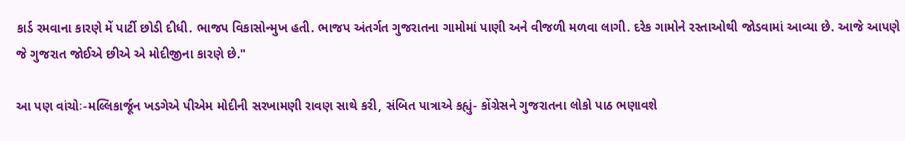કાર્ડ રમવાના કારણે મેં પાર્ટી છોડી દીધી. ભાજપ વિકાસોન્મુખ હતી. ભાજપ અંતર્ગત ગુજરાતના ગામોમાં પાણી અને વીજળી મળવા લાગી. દરેક ગામોને રસ્તાઓથી જોડવામાં આવ્યા છે. આજે આપણે જે ગુજરાત જોઈએ છીએ એ મોદીજીના કારણે છે."

આ પણ વાંચોઃ-મલ્લિકાર્જૂન ખડગેએ પીએમ મોદીની સરખામણી રાવણ સાથે કરી, સંબિત પાત્રાએ કહ્યું- કોંગ્રેસને ગુજરાતના લોકો પાઠ ભણાવશે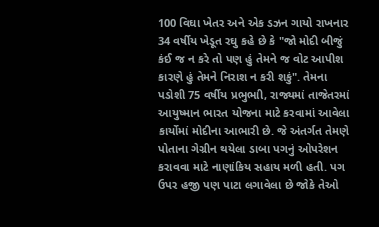100 વિઘા ખેતર અને એક ડઝન ગાયો રાખનાર 34 વર્ષીય ખેડૂત રઘુ કહે છે કે "જો મોદી બીજું કંઈ જ ન કરે તો પણ હું તેમને જ વોટ આપીશ કારણે હું તેમને નિરાશ ન કરી શકું". તેમના પડોશી 75 વર્ષીય પ્રભુભાી, રાજ્યમાં તાજેતરમાં આયુષ્માન ભારત યોજના માટે કરવામાં આવેલા કાર્યોમાં મોદીના આભારી છે. જે અંતર્ગત તેમણે પોતાના ગેગ્રીન થયેલા ડાબા પગનું ઓપરેશન કરાવવા માટે નાણાંકિય સહાય મળી હતી. પગ ઉપર હજી પણ પાટા લગાવેલા છે જોકે તેઓ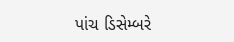પાંચ ડિસેમ્બરે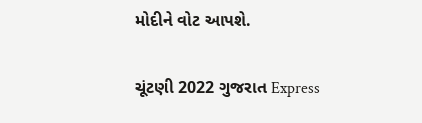મોદીને વોટ આપશે.

ચૂંટણી 2022 ગુજરાત Express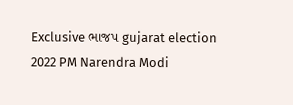Exclusive ભાજપ gujarat election 2022 PM Narendra Modi